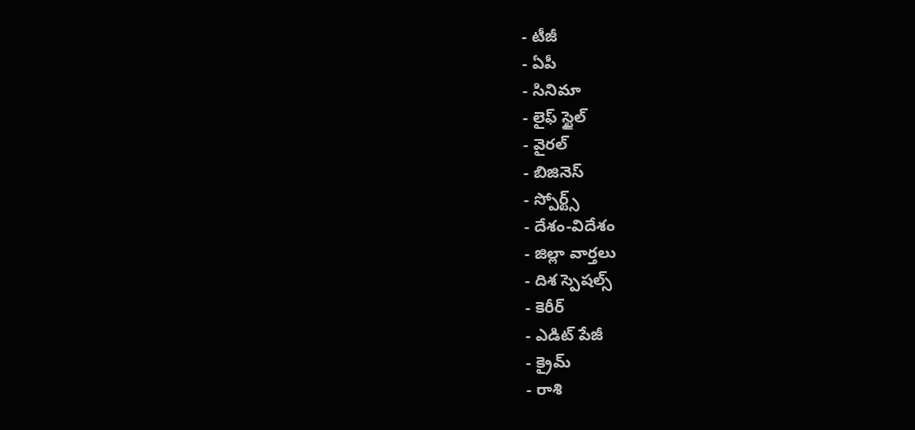- టీజీ
- ఏపీ
- సినిమా
- లైఫ్ స్టైల్
- వైరల్
- బిజినెస్
- స్పోర్ట్స్
- దేశం-విదేశం
- జిల్లా వార్తలు
- దిశ స్పెషల్స్
- కెరీర్
- ఎడిట్ పేజీ
- క్రైమ్
- రాశి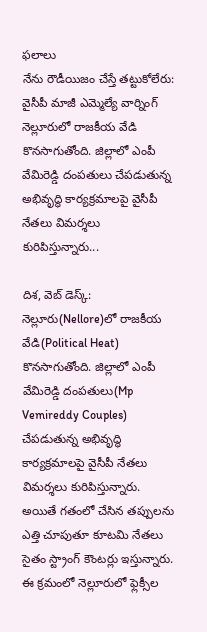ఫలాలు
నేను రౌడీయిజం చేస్తే తట్టుకోలేరు: వైసీపీ మాజీ ఎమ్మెల్యే వార్నింగ్
నెల్లూరులో రాజకీయ వేడి కొనసాగుతోంది. జిల్లాలో ఎంపీ వేమిరెడ్డి దంపతులు చేపడుతున్న అభివృద్ధి కార్యక్రమాలపై వైసీపీ నేతలు విమర్శలు కురిపిస్తున్నారు...

దిశ, వెబ్ డెస్క్: నెల్లూరు(Nellore)లో రాజకీయ వేడి(Political Heat) కొనసాగుతోంది. జిల్లాలో ఎంపీ వేమిరెడ్డి దంపతులు(Mp Vemireddy Couples) చేపడుతున్న అభివృద్ధి కార్యక్రమాలపై వైసీపీ నేతలు విమర్శలు కురిపిస్తున్నారు. అయితే గతంలో చేసిన తప్పులను ఎత్తి చూపుతూ కూటమి నేతలు సైతం స్ట్రాంగ్ కౌంటర్లు ఇస్తున్నారు. ఈ క్రమంలో నెల్లూరులో ఫ్లెక్సీల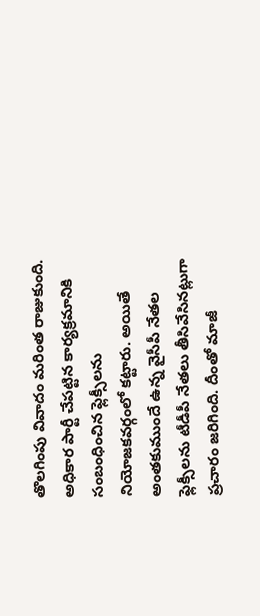తొలగింపు వివాదం మరింత రాజుకుంది. అధికార పార్టీ చేపట్టిన కార్యక్రమానికి సంబంధించిన ఫ్లెక్సీలను నియోజకవర్గంలో కట్టారు. అయితే అంతకుముందే ఉన్న వైసీపీ నేతల ఫ్లెక్సీలను టీడీపీ నేతలు తీసివేసినట్లుగా ప్రచారం జరిగింది. దీంతో మాజీ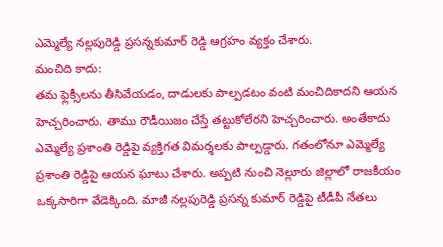ఎమ్మెల్యే నల్లపురెడ్డి ప్రసన్నకుమార్ రెడ్డి ఆగ్రహం వ్యక్తం చేశారు.
మంచిది కాదు:
తమ ఫ్లెక్సీలను తీసివేయడం, దాడులకు పాల్పడటం వంటి మంచిదికాదని ఆయన హెచ్చరించారు. తాము రౌడీయిజం చేస్తే తట్టుకోలేరని హెచ్చరించారు. అంతేకాదు ఎమ్మెల్యే ప్రశాంతి రెడ్డిపై వ్యక్తిగత విమర్శలకు పాల్పడ్డారు. గతంలోనూ ఎమ్మెల్యే ప్రశాంతి రెడ్డిపై ఆయన ఘాటు చేశారు. అప్పటి నుంచి నెల్లూరు జిల్లాలో రాజకీయం ఒక్కసారిగా వేడెక్కింది. మాజీ నల్లపురెడ్డి ప్రసన్న కుమార్ రెడ్డిపై టీడీపీ నేతలు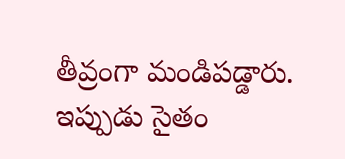తీవ్రంగా మండిపడ్డారు. ఇప్పుడు సైతం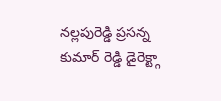నల్లపురెడ్డి ప్రసన్న కుమార్ రెడ్డి డైరెక్ట్గా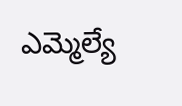ఎమ్మెల్యే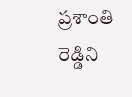ప్రశాంతి రెడ్డిని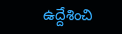ఉద్దేశించి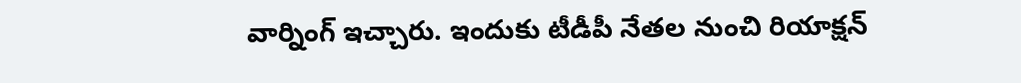వార్నింగ్ ఇచ్చారు. ఇందుకు టీడీపీ నేతల నుంచి రియాక్షన్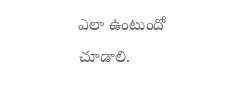ఎలా ఉంటుందో చూడాలి.